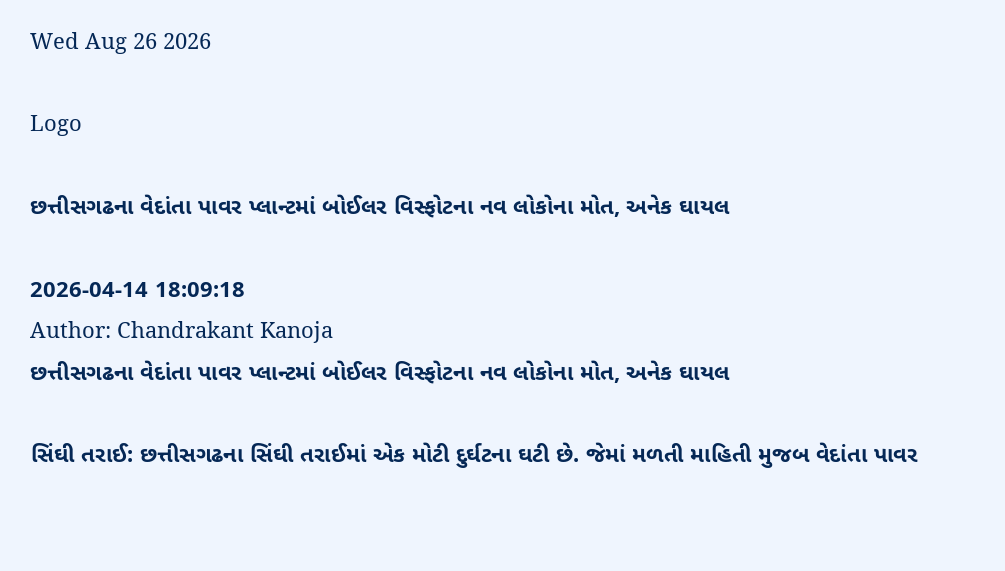Wed Aug 26 2026

Logo

છત્તીસગઢના વેદાંતા પાવર પ્લાન્ટમાં બોઈલર વિસ્ફોટના નવ લોકોના મોત, અનેક ઘાયલ

2026-04-14 18:09:18
Author: Chandrakant Kanoja
છત્તીસગઢના વેદાંતા પાવર પ્લાન્ટમાં બોઈલર વિસ્ફોટના નવ લોકોના મોત, અનેક ઘાયલ

સિંઘી તરાઈ: છત્તીસગઢના સિંઘી તરાઈમાં એક મોટી દુર્ઘટના ઘટી છે. જેમાં મળતી માહિતી મુજબ વેદાંતા પાવર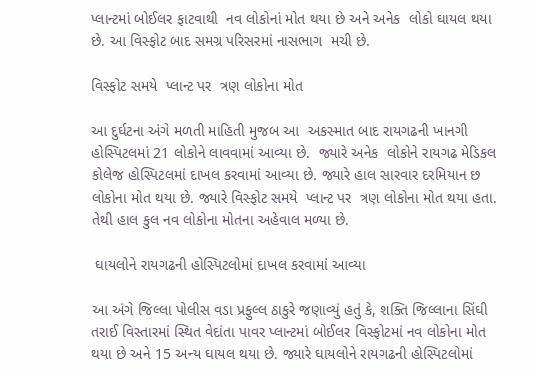પ્લાન્ટમાં બોઈલર ફાટવાથી  નવ લોકોનાં મોત થયા છે અને અનેક  લોકો ઘાયલ થયા છે. આ વિસ્ફોટ બાદ સમગ્ર પરિસરમાં નાસભાગ  મચી છે.

વિસ્ફોટ સમયે  પ્લાન્ટ પર  ત્રણ લોકોના મોત

આ દુર્ઘટના અંગે મળતી માહિતી મુજબ આ  અકસ્માત બાદ રાયગઢની ખાનગી  હોસ્પિટલમાં 21 લોકોને લાવવામાં આવ્યા છે.  જ્યારે અનેક  લોકોને રાયગઢ મેડિકલ કોલેજ હોસ્પિટલમાં દાખલ કરવામાં આવ્યા છે. જ્યારે હાલ સારવાર દરમિયાન છ લોકોના મોત થયા છે. જ્યારે વિસ્ફોટ સમયે  પ્લાન્ટ પર  ત્રણ લોકોના મોત થયા હતા. તેથી હાલ કુલ નવ લોકોના મોતના અહેવાલ મળ્યા છે.

 ઘાયલોને રાયગઢની હોસ્પિટલોમાં દાખલ કરવામાં આવ્યા

આ અંગે જિલ્લા પોલીસ વડા પ્રફુલ્લ ઠાકુરે જણાવ્યું હતું કે, શક્તિ જિલ્લાના સિંઘી તરાઈ વિસ્તારમાં સ્થિત વેદાંતા પાવર પ્લાન્ટમાં બોઈલર વિસ્ફોટમાં નવ લોકોના મોત થયા છે અને 15 અન્ય ઘાયલ થયા છે. જ્યારે ઘાયલોને રાયગઢની હોસ્પિટલોમાં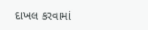દાખલ કરવામાં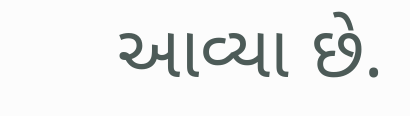આવ્યા છે.